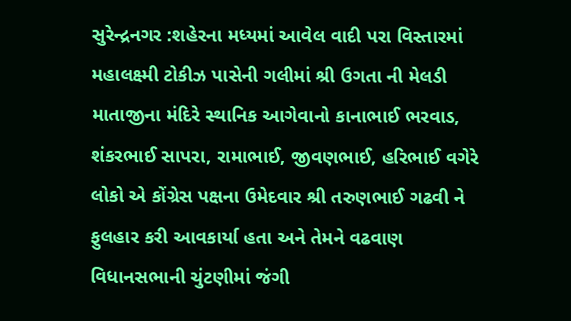સુરેન્દ્રનગર :શહેરના મધ્યમાં આવેલ વાદી પરા વિસ્તારમાં મહાલક્ષ્મી ટોકીઝ પાસેની ગલીમાં શ્રી ઉગતા ની મેલડી માતાજીના મંદિરે સ્થાનિક આગેવાનો કાનાભાઈ ભરવાડ, શંકરભાઈ સાપરા, રામાભાઈ, જીવણભાઈ, હરિભાઈ વગેરે લોકો એ કોંગ્રેસ પક્ષના ઉમેદવાર શ્રી તરુણભાઈ ગઢવી ને ફુલહાર કરી આવકાર્યા હતા અને તેમને વઢવાણ વિધાનસભાની ચુંટણીમાં જંગી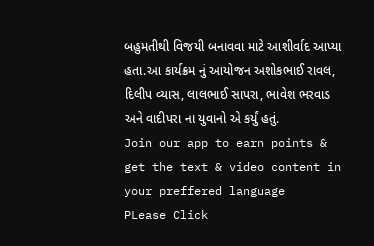બહુમતીથી વિજયી બનાવવા માટે આશીર્વાદ આપ્યા હતા.આ કાર્યક્રમ નું આયોજન અશોકભાઈ રાવલ, દિલીપ વ્યાસ, લાલભાઈ સાપરા, ભાવેશ ભરવાડ અને વાદીપરા ના યુવાનો એ કર્યું હતું.
Join our app to earn points & get the text & video content in your preffered language
PLease Click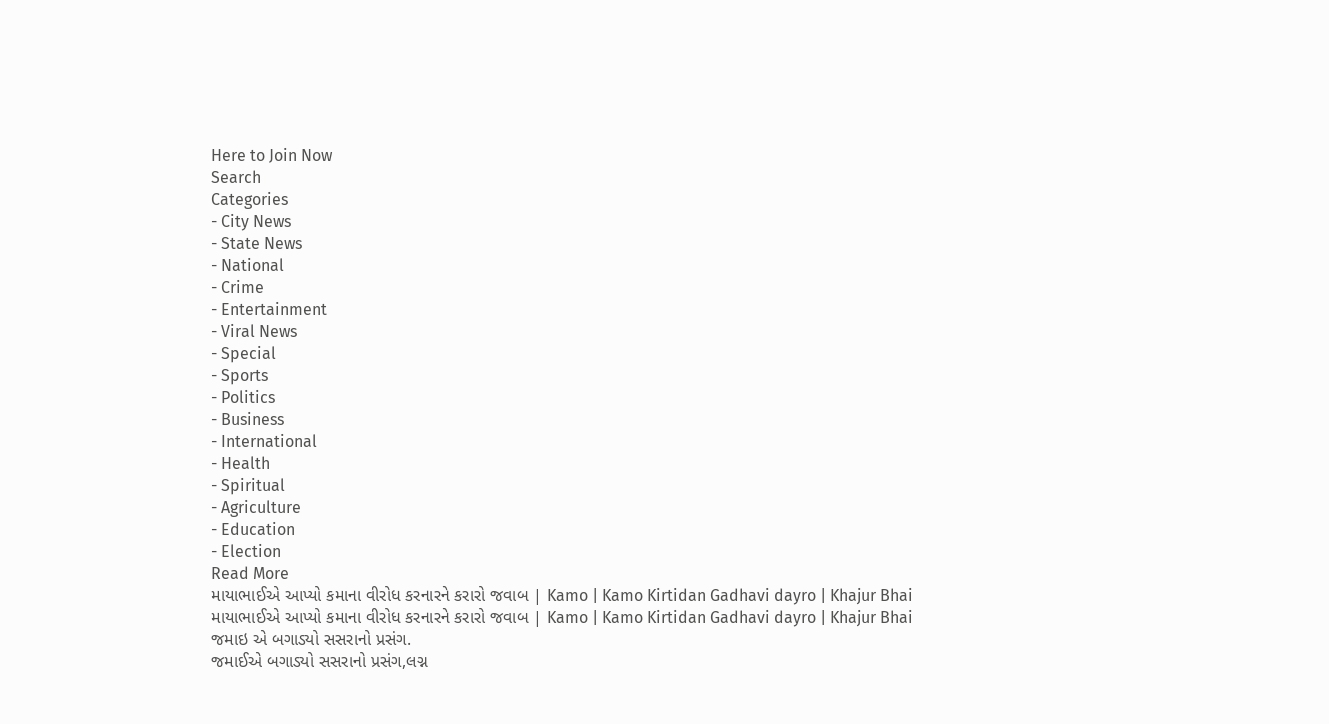Here to Join Now
Search
Categories
- City News
- State News
- National
- Crime
- Entertainment
- Viral News
- Special
- Sports
- Politics
- Business
- International
- Health
- Spiritual
- Agriculture
- Education
- Election
Read More
માયાભાઈએ આપ્યો કમાના વીરોધ કરનારને કરારો જવાબ | Kamo | Kamo Kirtidan Gadhavi dayro | Khajur Bhai
માયાભાઈએ આપ્યો કમાના વીરોધ કરનારને કરારો જવાબ | Kamo | Kamo Kirtidan Gadhavi dayro | Khajur Bhai
જમાઇ એ બગાડ્યો સસરાનો પ્રસંગ.
જમાઈએ બગાડ્યો સસરાનો પ્રસંગ,લગ્ન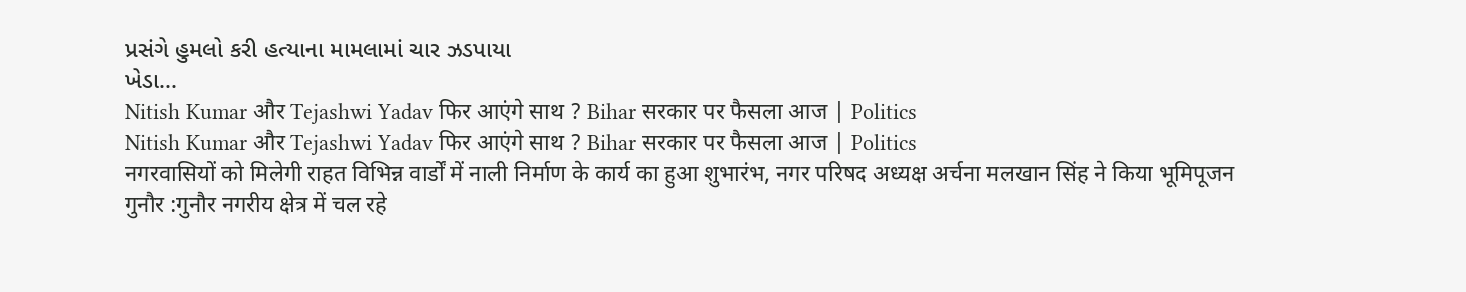પ્રસંગે હુમલો કરી હત્યાના મામલામાં ચાર ઝડપાયા
ખેડા...
Nitish Kumar और Tejashwi Yadav फिर आएंगे साथ ? Bihar सरकार पर फैसला आज | Politics
Nitish Kumar और Tejashwi Yadav फिर आएंगे साथ ? Bihar सरकार पर फैसला आज | Politics
नगरवासियों को मिलेगी राहत विभिन्न वार्डों में नाली निर्माण के कार्य का हुआ शुभारंभ, नगर परिषद अध्यक्ष अर्चना मलखान सिंह ने किया भूमिपूजन
गुनौर :गुनौर नगरीय क्षेत्र में चल रहे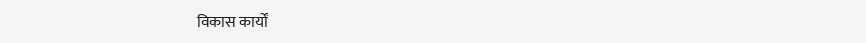विकास कार्यों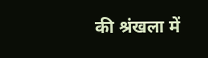की श्रंखला में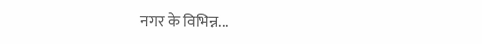नगर के विभिन्न...